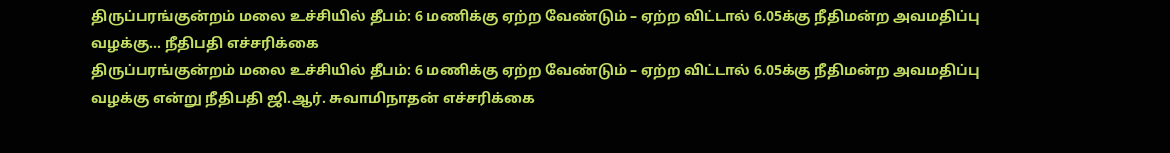திருப்பரங்குன்றம் மலை உச்சியில் தீபம்: 6 மணிக்கு ஏற்ற வேண்டும் – ஏற்ற விட்டால் 6.05க்கு நீதிமன்ற அவமதிப்பு வழக்கு… நீதிபதி எச்சரிக்கை
திருப்பரங்குன்றம் மலை உச்சியில் தீபம்: 6 மணிக்கு ஏற்ற வேண்டும் – ஏற்ற விட்டால் 6.05க்கு நீதிமன்ற அவமதிப்பு வழக்கு என்று நீதிபதி ஜி.ஆர். சுவாமிநாதன் எச்சரிக்கை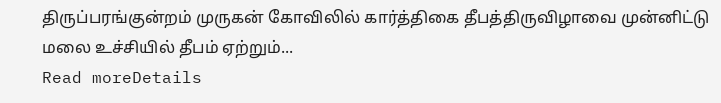திருப்பரங்குன்றம் முருகன் கோவிலில் கார்த்திகை தீபத்திருவிழாவை முன்னிட்டு மலை உச்சியில் தீபம் ஏற்றும்...
Read moreDetails